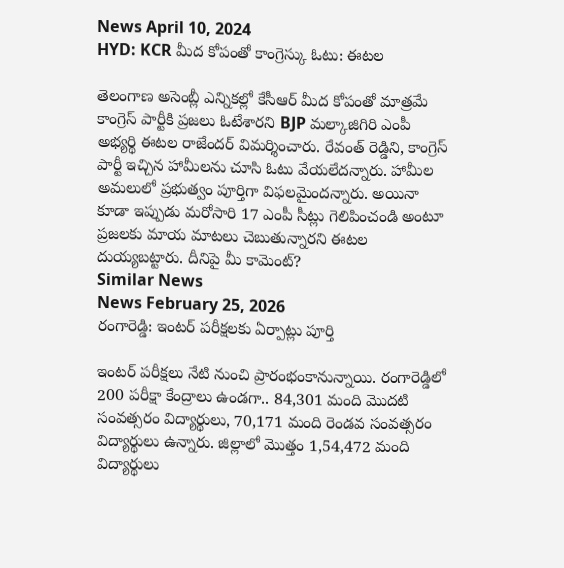News April 10, 2024
HYD: KCR మీద కోపంతో కాంగ్రెస్కు ఓటు: ఈటల

తెలంగాణ అసెంబ్లీ ఎన్నికల్లో కేసీఆర్ మీద కోపంతో మాత్రమే కాంగ్రెస్ పార్టీకి ప్రజలు ఓటేశారని BJP మల్కాజిగిరి ఎంపీ అభ్యర్థి ఈటల రాజేందర్ విమర్శించారు. రేవంత్ రెడ్డిని, కాంగ్రెస్ పార్టీ ఇచ్చిన హామీలను చూసి ఓటు వేయలేదన్నారు. హామీల అమలులో ప్రభుత్వం పూర్తిగా విఫలమైందన్నారు. అయినా కూడా ఇప్పుడు మరోసారి 17 ఎంపీ సీట్లు గెలిపించండి అంటూ ప్రజలకు మాయ మాటలు చెబుతున్నారని ఈటల దుయ్యబట్టారు. దీనిపై మీ కామెంట్?
Similar News
News February 25, 2026
రంగారెడ్డి: ఇంటర్ పరీక్షలకు ఏర్పాట్లు పూర్తి

ఇంటర్ పరీక్షలు నేటి నుంచి ప్రారంభంకానున్నాయి. రంగారెడ్డిలో 200 పరీక్షా కేంద్రాలు ఉండగా.. 84,301 మంది మొదటి సంవత్సరం విద్యార్థులు, 70,171 మంది రెండవ సంవత్సరం విద్యార్థులు ఉన్నారు. జిల్లాలో మొత్తం 1,54,472 మంది విద్యార్థులు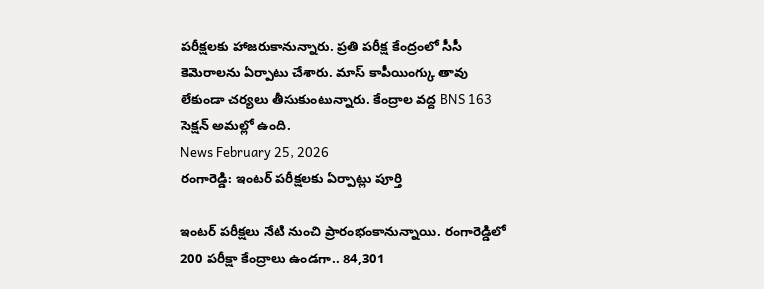పరీక్షలకు హాజరుకానున్నారు. ప్రతి పరీక్ష కేంద్రంలో సీసీ కెమెరాలను ఏర్పాటు చేశారు. మాస్ కాపీయింగ్కు తావు లేకుండా చర్యలు తీసుకుంటున్నారు. కేంద్రాల వద్ద BNS 163 సెక్షన్ అమల్లో ఉంది.
News February 25, 2026
రంగారెడ్డి: ఇంటర్ పరీక్షలకు ఏర్పాట్లు పూర్తి

ఇంటర్ పరీక్షలు నేటి నుంచి ప్రారంభంకానున్నాయి. రంగారెడ్డిలో 200 పరీక్షా కేంద్రాలు ఉండగా.. 84,301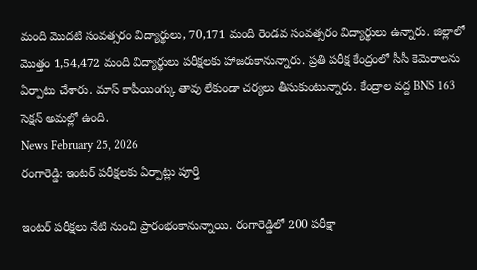మంది మొదటి సంవత్సరం విద్యార్థులు, 70,171 మంది రెండవ సంవత్సరం విద్యార్థులు ఉన్నారు. జిల్లాలో మొత్తం 1,54,472 మంది విద్యార్థులు పరీక్షలకు హాజరుకానున్నారు. ప్రతి పరీక్ష కేంద్రంలో సీసీ కెమెరాలను ఏర్పాటు చేశారు. మాస్ కాపీయింగ్కు తావు లేకుండా చర్యలు తీసుకుంటున్నారు. కేంద్రాల వద్ద BNS 163 సెక్షన్ అమల్లో ఉంది.
News February 25, 2026
రంగారెడ్డి: ఇంటర్ పరీక్షలకు ఏర్పాట్లు పూర్తి

ఇంటర్ పరీక్షలు నేటి నుంచి ప్రారంభంకానున్నాయి. రంగారెడ్డిలో 200 పరీక్షా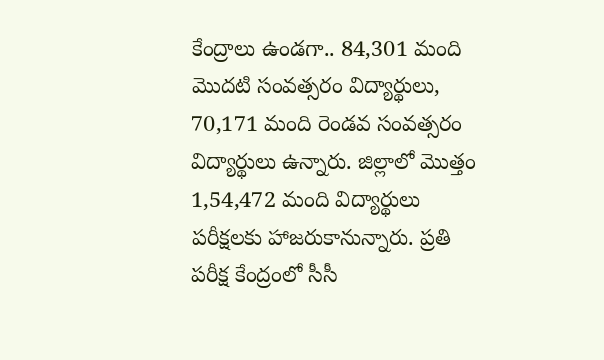కేంద్రాలు ఉండగా.. 84,301 మంది మొదటి సంవత్సరం విద్యార్థులు, 70,171 మంది రెండవ సంవత్సరం విద్యార్థులు ఉన్నారు. జిల్లాలో మొత్తం 1,54,472 మంది విద్యార్థులు పరీక్షలకు హాజరుకానున్నారు. ప్రతి పరీక్ష కేంద్రంలో సీసీ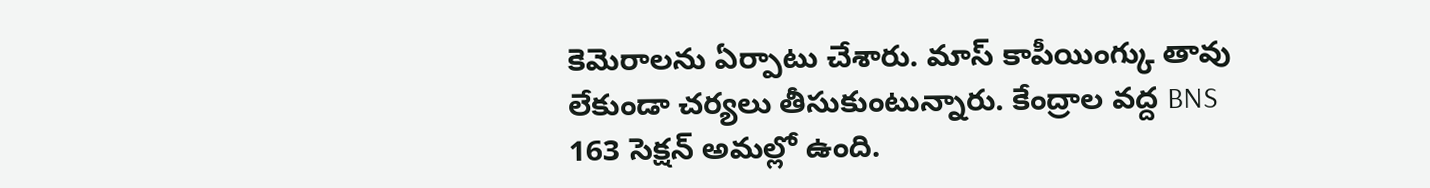కెమెరాలను ఏర్పాటు చేశారు. మాస్ కాపీయింగ్కు తావు లేకుండా చర్యలు తీసుకుంటున్నారు. కేంద్రాల వద్ద BNS 163 సెక్షన్ అమల్లో ఉంది.